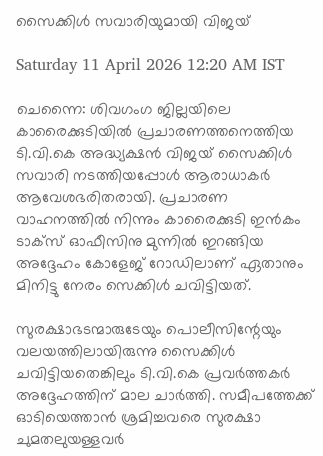സൈക്കിൾ സവാരിയുമായി വിജയ്

Saturday 11 April 2026 12:20 AM IST

ചെന്നൈ: ശിവഗംഗ ജില്ലയിലെ കാരൈക്കുടിയിൽ പ്രചാരണത്തനെത്തിയ ടി.വി.കെ അദ്ധ്യക്ഷൻ വിജയ് സൈക്കിൾ സവാരി നടത്തിയപ്പോൾ ആരാധാകർ ആവേശഭരിതരായി. പ്രചാരണ വാഹനത്തിൽ നിന്നും കാരൈക്കുടി ഇൻകം ടാക്സ് ഓഫീസിനു മുന്നിൽ ഇറങ്ങിയ അദ്ദേഹം കോളേജ് റോഡിലാണ് ഏതാനും മിനിട്ടു നേരം സെക്കിൾ ചവിട്ടിയത്.

സുരക്ഷാഭടന്മാരുടേയും പൊലീസിന്റേയും വലയത്തിലായിരുന്നു സൈക്കിൾ ചവിട്ടിയതെങ്കിലും ടി.വി.കെ പ്രവർത്തകർ അദ്ദേഹത്തിന് മാല ചാർത്തി. സമീപത്തേക്ക് ഓടിയെത്താൻ ശ്രമിച്ചവരെ സുരക്ഷാ ചുമതലുയള്ളവർ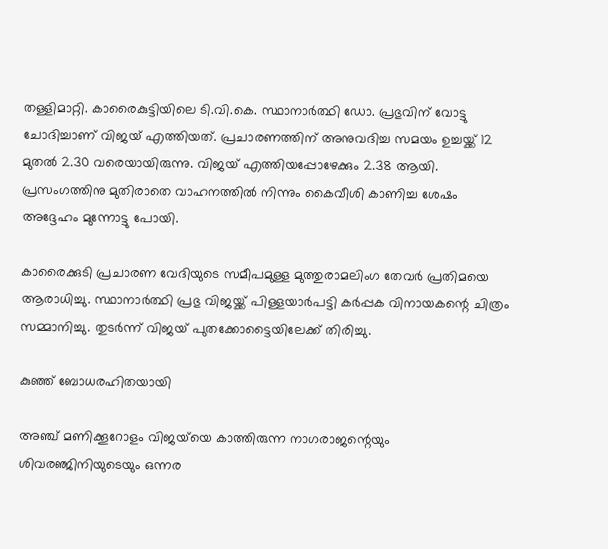തള്ളിമാറ്റി. കാരൈകുട്ടിയിലെ ടി.വി.കെ. സ്ഥാനാർത്ഥി ഡോ. പ്രഭുവിന് വോട്ടു ചോദിച്ചാണ് വിജയ് എത്തിയത്. പ്രചാരണത്തിന് അനുവദിച്ച സമയം ഉച്ചയ്ക്ക് 12 മുതൽ 2.30 വരെയായിരുന്നു. വിജയ് എത്തിയപ്പോഴേക്കും 2.38 ആയി. പ്രസംഗത്തിനു മുതിരാതെ വാഹനത്തിൽ നിന്നും കൈവീശി കാണിച്ച ശേഷം അദ്ദേഹം മുന്നോട്ടു പോയി.

കാരൈക്കുടി പ്രചാരണ വേദിയുടെ സമീപമുള്ള മുത്തുരാമലിംഗ തേവർ പ്രതിമയെ ആരാധിച്ചു. സ്ഥാനാർത്ഥി പ്രഭു വിജയ്ക്ക് പിള്ളയാർപട്ടി കർപ്പക വിനായകന്റെ ചിത്രം സമ്മാനിച്ചു. തുടർന്ന് വിജയ് പുതക്കോട്ടൈയിലേക്ക് തിരിച്ചു.

കുഞ്ഞ് ബോധരഹിതയായി

അഞ്ച് മണിക്കൂറോളം വിജയ്‌യെ കാത്തിരുന്ന നാഗരാജന്റെയും ശിവരഞ്ജിനിയുടെയും ഒന്നര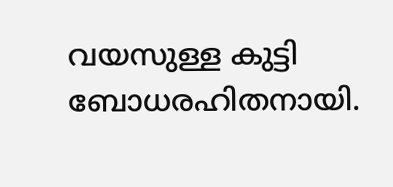വയസുള്ള കുട്ടി ബോധരഹിതനായി.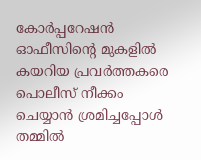കോർപ്പറേഷൻ ഓഫീസിന്റെ മുകളിൽ കയറിയ പ്രവർത്തകരെ പൊലീസ് നീക്കം ചെയ്യാൻ ശ്രമിച്ചപ്പോൾ തമ്മിൽ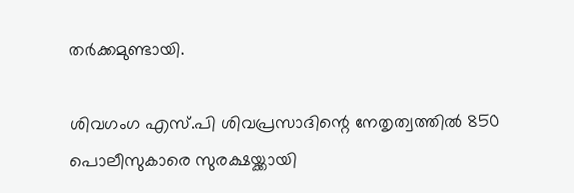തർക്കമുണ്ടായി.

ശിവഗംഗ എസ്.പി ശിവപ്രസാദിന്റെ നേതൃത്വത്തിൽ 850 പൊലീസുകാരെ സുരക്ഷയ്ക്കായി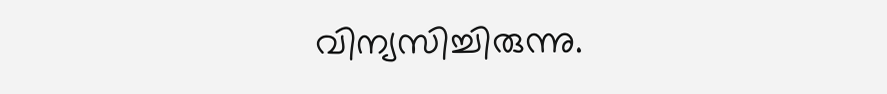വിന്യസിച്ചിരുന്നു.